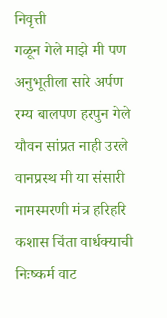निवृत्ती
गळून गेले माझे मी पण
अनुभूतीला सारे अर्पण
रम्य बालपण हरपुन गेले
यौवन सांप्रत नाही उरले
वानप्रस्थ मी या संसारी
नामस्मरणी मंत्र हरिहरि
कशास चिंता वार्धक्याची
निःष्कर्म वाट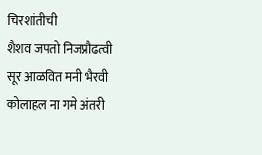चिरशांतीची
शैशव जपतो निजप्रौढत्वी
सूर आळवित मनी भैरवी
कोलाहल ना गमे अंतरी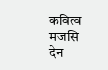कवित्व मजसि देन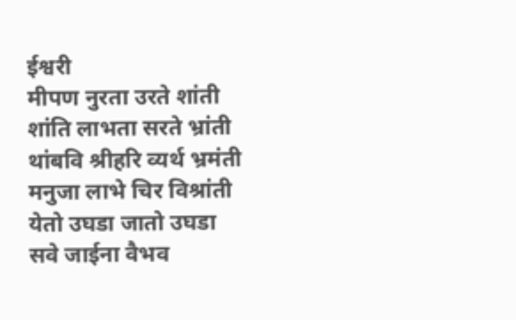ईश्वरी
मीपण नुरता उरते शांती
शांति लाभता सरते भ्रांती
थांबवि श्रीहरि व्यर्थ भ्रमंती
मनुजा लाभे चिर विश्रांती
येतो उघडा जातो उघडा
सवे जाईना वैभव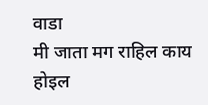वाडा
मी जाता मग राहिल काय
होइल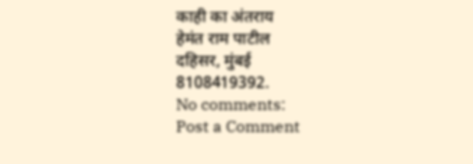काही का अंतराय
हेमंत राम पाटील
दहिसर, मुंबई
8108419392.
No comments:
Post a Comment